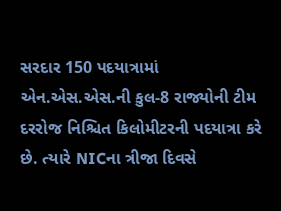સરદાર 150 પદયાત્રામાં એન.એસ.એસ.ની કુલ-8 રાજ્યોની ટીમ દરરોજ નિશ્ચિત કિલોમીટરની પદયાત્રા કરે છે. ત્યારે NICના ત્રીજા દિવસે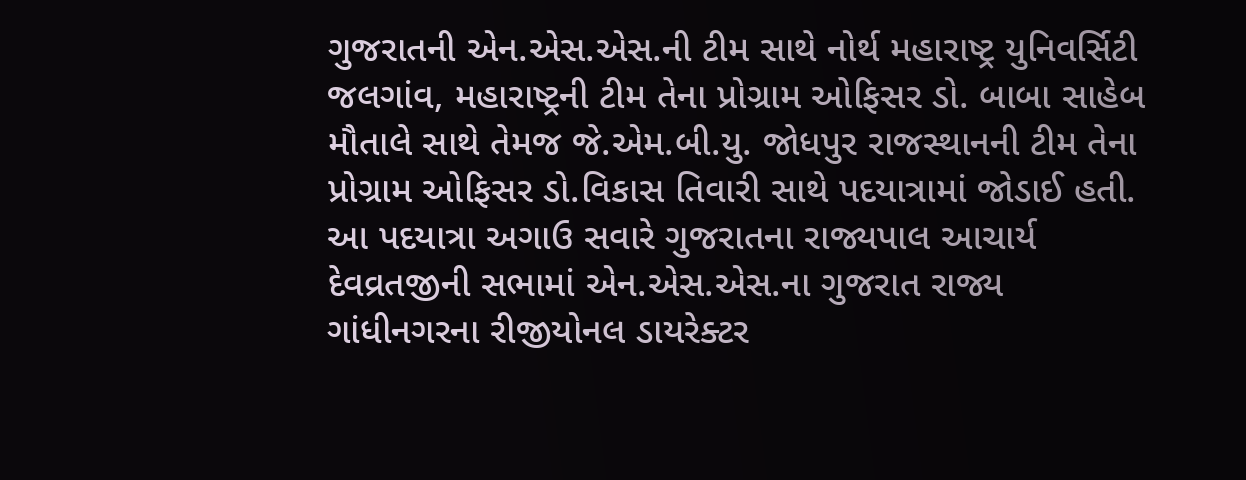ગુજરાતની એન.એસ.એસ.ની ટીમ સાથે નોર્થ મહારાષ્ટ્ર યુનિવર્સિટી જલગાંવ, મહારાષ્ટ્રની ટીમ તેના પ્રોગ્રામ ઓફિસર ડો. બાબા સાહેબ મૌતાલે સાથે તેમજ જે.એમ.બી.યુ. જોધપુર રાજસ્થાનની ટીમ તેના પ્રોગ્રામ ઓફિસર ડો.વિકાસ તિવારી સાથે પદયાત્રામાં જોડાઈ હતી.
આ પદયાત્રા અગાઉ સવારે ગુજરાતના રાજ્યપાલ આચાર્ય દેવવ્રતજીની સભામાં એન.એસ.એસ.ના ગુજરાત રાજ્ય ગાંધીનગરના રીજીયોનલ ડાયરેક્ટર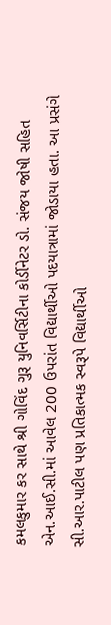કમલકુમાર કર સાથે શ્રી ગોવિંદ ગુરૂ યુનિવર્સિટીના કોર્ડીનેટર ડો. સંજય જોષી સહિત એન.આઈ.સી.માં આવેલ 200 ઉપરાંત વિદ્યાર્થીઓ પદયાત્રામાં જોડાયા હતા. આ પ્રસંગે સી.આર.પાટીલ પણ પ્રતિકાત્મક સ્વરૂપે વિદ્યાર્થીઓ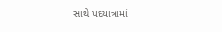સાથે પદયાત્રામાં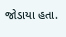જોડાયા હતા.